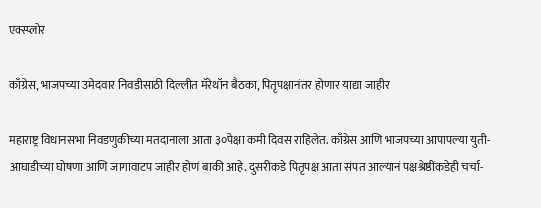एक्स्प्लोर

काँग्रेस, भाजपच्या उमेदवार निवडीसाठी दिल्लीत मॅरेथॉन बैठका, पितृपक्षानंतर होणार याद्या जाहीर

महाराष्ट्र विधानसभा निवडणुकीच्या मतदानाला आता ३०पेक्षा कमी दिवस राहिलेत. काँग्रेस आणि भाजपच्या आपापल्या युती-आघाडीच्या घोषणा आणि जागावाटप जाहीर होणं बाकी आहे. दुसरीकडे पितृपक्ष आता संपत आल्यानं पक्षश्रेष्ठींकडेही चर्चा-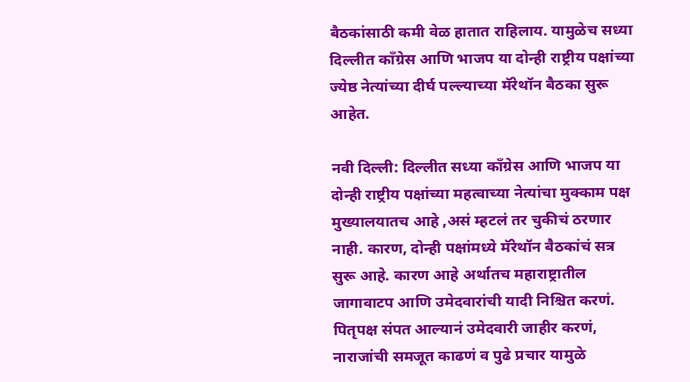बैठकांसाठी कमी वेळ हातात राहिलाय. यामुळेच सध्या दिल्लीत काँग्रेस आणि भाजप या दोन्ही राष्ट्रीय पक्षांच्या ज्येष्ठ नेत्यांच्या दीर्घ पल्ल्याच्या मॅरेथॉन बैठका सुरू आहेत.

नवी दिल्ली: दिल्लीत सध्या काँग्रेस आणि भाजप या दोन्ही राष्ट्रीय पक्षांच्या महत्वाच्या नेत्यांचा मुक्काम पक्ष मुख्यालयातच आहे ,असं म्हटलं तर चुकीचं ठरणार नाही. कारण, दोन्ही पक्षांमध्ये मॅरेथॉन बैठकांचं सत्र सुरू आहे. कारण आहे अर्थातच महाराष्ट्रातील जागावाटप आणि उमेदवारांची यादी निश्चित करणं. पितृपक्ष संपत आल्यानं उमेदवारी जाहीर करणं, नाराजांची समजूत काढणं व पुढे प्रचार यामुळे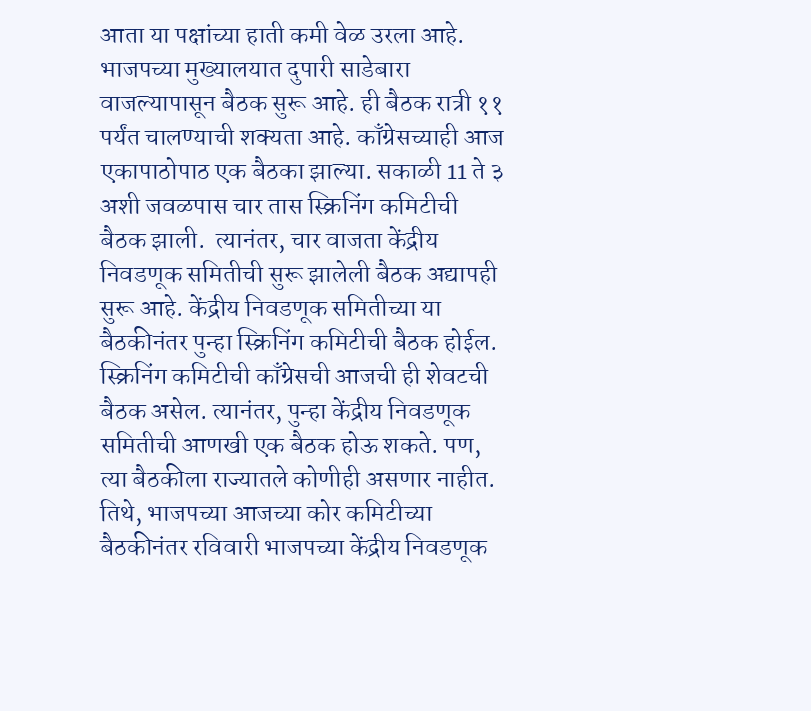आता या पक्षांच्या हाती कमी वेळ उरला आहे. भाजपच्या मुख्यालयात दुपारी साडेबारा वाजल्यापासून बैठक सुरू आहे. ही बैठक रात्री ११ पर्यंत चालण्याची शक्यता आहे. काँग्रेसच्याही आज एकापाठोपाठ एक बैठका झाल्या. सकाळी 11 ते ३ अशी जवळपास चार तास स्क्रिनिंग कमिटीची बैठक झाली.  त्यानंतर, चार वाजता केंद्रीय निवडणूक समितीची सुरू झालेली बैठक अद्यापही सुरू आहे. केंद्रीय निवडणूक समितीच्या या बैठकीनंतर पुन्हा स्क्रिनिंग कमिटीची बैठक होईल. स्क्रिनिंग कमिटीची काँग्रेसची आजची ही शेवटची बैठक असेल. त्यानंतर, पुन्हा केंद्रीय निवडणूक समितीची आणखी एक बैठक होऊ शकते. पण, त्या बैठकीला राज्यातले कोणीही असणार नाहीत. तिथे, भाजपच्या आजच्या कोर कमिटीच्या बैठकीनंतर रविवारी भाजपच्या केंद्रीय निवडणूक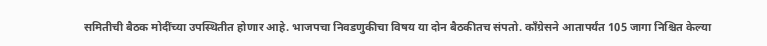समितीची बैठक मोदींच्या उपस्थितीत होणार आहे. भाजपचा निवडणुकीचा विषय या दोन बैठकीतच संपतो. काँग्रेसने आतापर्यंत 105 जागा निश्चित केल्या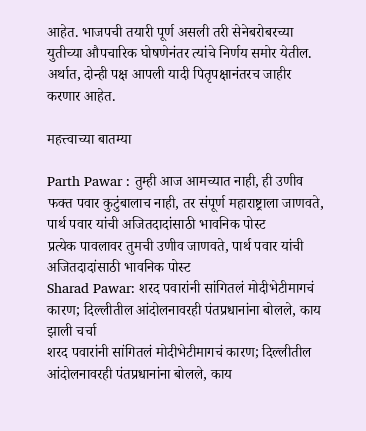आहेत. भाजपची तयारी पूर्ण असली तरी सेनेबरोबरच्या युतीच्या औपचारिक घोषणेनंतर त्यांचे निर्णय समोर येतील. अर्थात, दोन्ही पक्ष आपली यादी पितृपक्षानंतरच जाहीर करणार आहेत.

महत्त्वाच्या बातम्या

Parth Pawar : तुम्ही आज आमच्यात नाही, ही उणीव फक्त पवार कुटुंबालाच नाही, तर संपूर्ण महाराष्ट्राला जाणवते, पार्थ पवार यांची अजितदादांसाठी भावनिक पोस्ट
प्रत्येक पावलावर तुमची उणीव जाणवते, पार्थ पवार यांची अजितदादांसाठी भावनिक पोस्ट
Sharad Pawar: शरद पवारांनी सांगितलं मोदीभेटीमागचं कारण; दिल्लीतील आंदोलनावरही पंतप्रधानांना बोलले, काय झाली चर्चा
शरद पवारांनी सांगितलं मोदीभेटीमागचं कारण; दिल्लीतील आंदोलनावरही पंतप्रधानांना बोलले, काय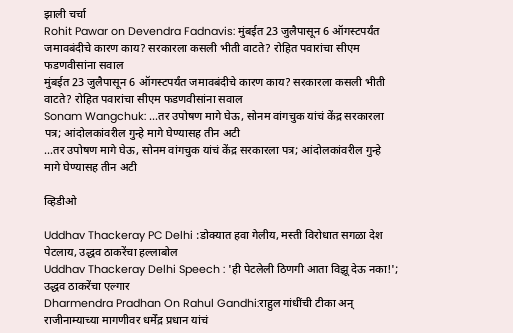झाली चर्चा
Rohit Pawar on Devendra Fadnavis: मुंबईत 23 जुलैपासून 6 ऑगस्टपर्यंत जमावबंदीचे कारण काय? सरकारला कसली भीती वाटते? रोहित पवारांचा सीएम फडणवीसांना सवाल
मुंबईत 23 जुलैपासून 6 ऑगस्टपर्यंत जमावबंदीचे कारण काय? सरकारला कसली भीती वाटते? रोहित पवारांचा सीएम फडणवीसांना सवाल
Sonam Wangchuk: ...तर उपोषण मागे घेऊ, सोनम वांगचुक यांचं केंद्र सरकारला पत्र; आंदोलकांवरील गुन्हे मागे घेण्यासह तीन अटी
...तर उपोषण मागे घेऊ, सोनम वांगचुक यांचं केंद्र सरकारला पत्र; आंदोलकांवरील गुन्हे मागे घेण्यासह तीन अटी

व्हिडीओ

Uddhav Thackeray PC Delhi :डोक्यात हवा गेलीय, मस्ती विरोधात सगळा देश पेटलाय, उद्धव ठाकरेंचा हल्लाबोल
Uddhav Thackeray Delhi Speech : 'ही पेटलेली ठिणगी आता विझू देऊ नका!'; उद्धव ठाकरेंचा एल्गार
Dharmendra Pradhan On Rahul Gandhi:राहुल गांधींची टीका अन् राजीनाम्याच्या मागणीवर धर्मेंद्र प्रधान यांचं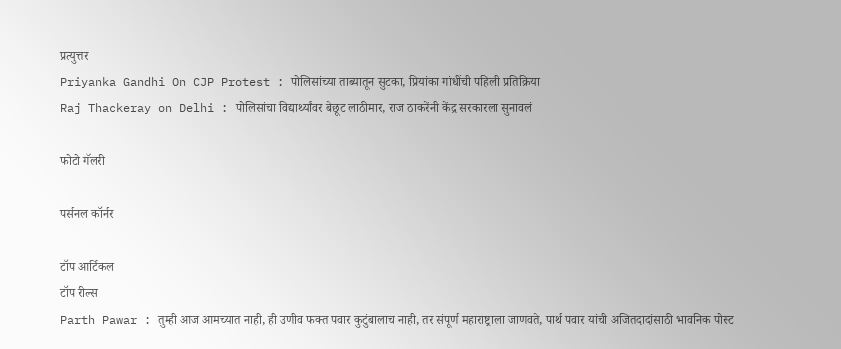प्रत्युत्तर
Priyanka Gandhi On CJP Protest : पोलिसांच्या ताब्यातून सुटका, प्रियांका गांधींची पहिली प्रतिक्रिया
Raj Thackeray on Delhi : पोलिसांचा विद्यार्थ्यांवर बेछूट लाठीमार, राज ठाकरेंनी केंद्र सरकारला सुनावलं

फोटो गॅलरी

पर्सनल कॉर्नर

टॉप आर्टिकल
टॉप रील्स
Parth Pawar : तुम्ही आज आमच्यात नाही, ही उणीव फक्त पवार कुटुंबालाच नाही, तर संपूर्ण महाराष्ट्राला जाणवते, पार्थ पवार यांची अजितदादांसाठी भावनिक पोस्ट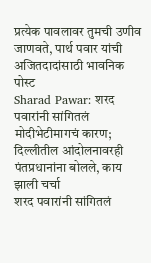प्रत्येक पावलावर तुमची उणीव जाणवते, पार्थ पवार यांची अजितदादांसाठी भावनिक पोस्ट
Sharad Pawar: शरद पवारांनी सांगितलं मोदीभेटीमागचं कारण; दिल्लीतील आंदोलनावरही पंतप्रधानांना बोलले, काय झाली चर्चा
शरद पवारांनी सांगितलं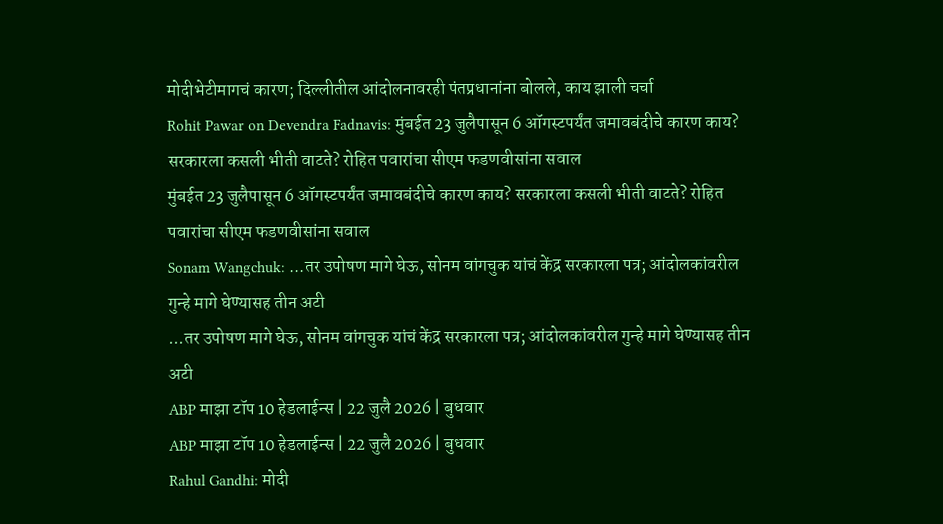मोदीभेटीमागचं कारण; दिल्लीतील आंदोलनावरही पंतप्रधानांना बोलले, काय झाली चर्चा
Rohit Pawar on Devendra Fadnavis: मुंबईत 23 जुलैपासून 6 ऑगस्टपर्यंत जमावबंदीचे कारण काय? सरकारला कसली भीती वाटते? रोहित पवारांचा सीएम फडणवीसांना सवाल
मुंबईत 23 जुलैपासून 6 ऑगस्टपर्यंत जमावबंदीचे कारण काय? सरकारला कसली भीती वाटते? रोहित पवारांचा सीएम फडणवीसांना सवाल
Sonam Wangchuk: ...तर उपोषण मागे घेऊ, सोनम वांगचुक यांचं केंद्र सरकारला पत्र; आंदोलकांवरील गुन्हे मागे घेण्यासह तीन अटी
...तर उपोषण मागे घेऊ, सोनम वांगचुक यांचं केंद्र सरकारला पत्र; आंदोलकांवरील गुन्हे मागे घेण्यासह तीन अटी
ABP माझा टॉप 10 हेडलाईन्स | 22 जुलै 2026 | बुधवार
ABP माझा टॉप 10 हेडलाईन्स | 22 जुलै 2026 | बुधवार
Rahul Gandhi: मोदी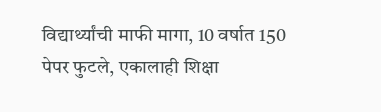विद्यार्थ्यांची माफी मागा, 10 वर्षात 150 पेपर फुटले, एकालाही शिक्षा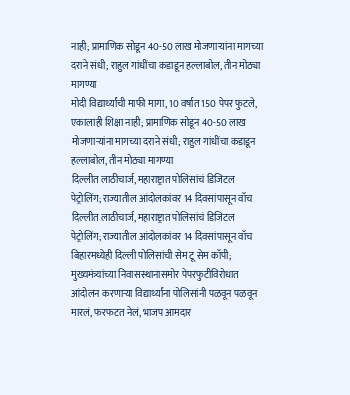नाही; प्रामाणिक सोडून 40-50 लाख मोजणाऱ्यांना मागच्या दराने संधी; राहुल गांधींचा कडाडून हल्लाबोल, तीन मोठ्या मागण्या
मोदी विद्यार्थ्यांची माफी मागा, 10 वर्षात 150 पेपर फुटले, एकालाही शिक्षा नाही; प्रामाणिक सोडून 40-50 लाख मोजणाऱ्यांना मागच्या दराने संधी; राहुल गांधींचा कडाडून हल्लाबोल, तीन मोठ्या मागण्या
दिल्लीत लाठीचार्ज, महाराष्ट्रात पोलिसांचं डिजिटल पेट्रोलिंग; राज्यातील आंदोलकांवर 14 दिवसांपासून वॉच
दिल्लीत लाठीचार्ज, महाराष्ट्रात पोलिसांचं डिजिटल पेट्रोलिंग; राज्यातील आंदोलकांवर 14 दिवसांपासून वॉच
बिहारमध्येही दिल्ली पोलिसांची सेम टू सेम कॉपी; मुख्यमंत्र्यांच्या निवासस्थानासमोर पेपरफुटीविरोधात आंदोलन करणाऱ्या विद्यार्थ्यांना पोलिसांनी पळवून पळवून मारलं, फरफटत नेलं, भाजप आमदार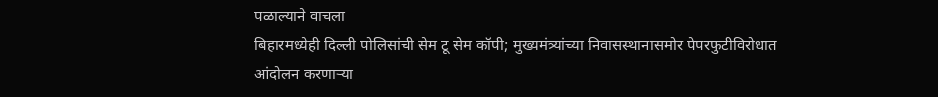पळाल्याने वाचला
बिहारमध्येही दिल्ली पोलिसांची सेम टू सेम कॉपी; मुख्यमंत्र्यांच्या निवासस्थानासमोर पेपरफुटीविरोधात आंदोलन करणाऱ्या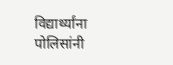विद्यार्थ्यांना पोलिसांनी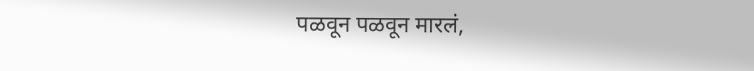पळवून पळवून मारलं,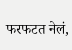फरफटत नेलं,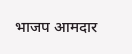भाजप आमदार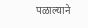पळाल्याने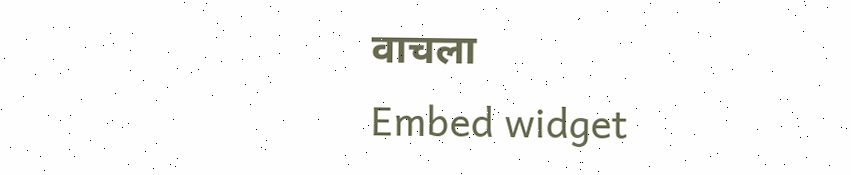वाचला
Embed widget